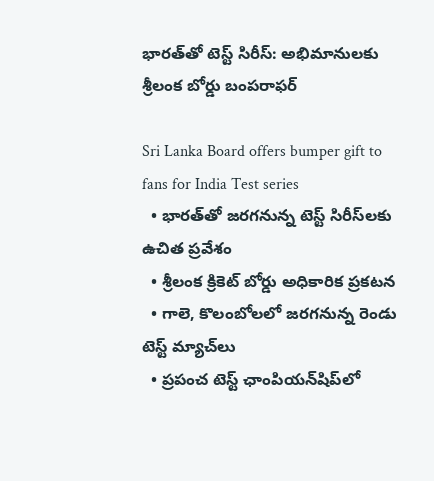భారత్‌తో టెస్ట్ సిరీస్: అభిమానులకు శ్రీలంక బోర్డు బంపరాఫర్

Sri Lanka Board offers bumper gift to fans for India Test series
  • భారత్‌తో జరగనున్న టెస్ట్ సిరీస్‌లకు ఉచిత ప్రవేశం
  • శ్రీలంక క్రికెట్ బోర్డు అధికారిక ప్రకటన
  • గాలె, కొలంబోలలో జరగనున్న రెండు టెస్ట్ మ్యాచ్‌లు
  • ప్రపంచ టెస్ట్ ఛాంపియన్‌షిప్‌లో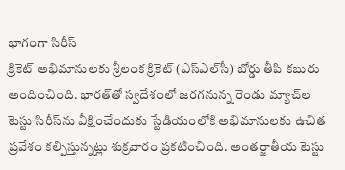భాగంగా సిరీస్
క్రికెట్ అభిమానులకు శ్రీలంక క్రికెట్ (ఎస్ఎల్‌సీ) బోర్డు తీపి కబురు అందించింది. భారత్‌తో స్వదేశంలో జరగనున్న రెండు మ్యాచ్‌ల టెస్టు సిరీస్‌ను వీక్షించేందుకు స్టేడియంలోకి అభిమానులకు ఉచిత ప్రవేశం కల్పిస్తున్నట్లు శుక్రవారం ప్రకటించింది. అంతర్జాతీయ టెస్టు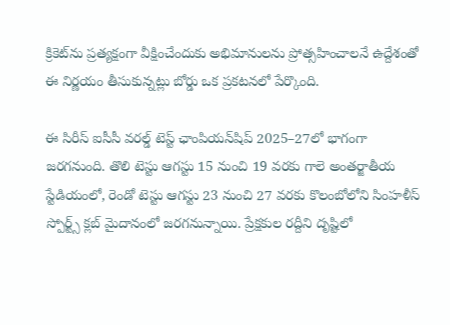క్రికెట్‌ను ప్రత్యక్షంగా వీక్షించేందుకు అభిమానులను ప్రోత్సహించాలనే ఉద్దేశంతో ఈ నిర్ణయం తీసుకున్నట్లు బోర్డు ఒక ప్రకటనలో పేర్కొంది.

ఈ సిరీస్ ఐసీసీ వరల్డ్ టెస్ట్ ఛాంపియన్‌షిప్ 2025–27లో భాగంగా జరగనుంది. తొలి టెస్టు ఆగస్టు 15 నుంచి 19 వరకు గాలె అంతర్జాతీయ స్టేడియంలో, రెండో టెస్టు ఆగస్టు 23 నుంచి 27 వరకు కొలంబోలోని సింహళీస్ స్పోర్ట్స్ క్లబ్‌ మైదానంలో జరగనున్నాయి. ప్రేక్షకుల రద్దీని దృష్టిలో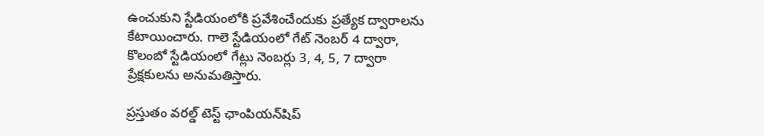ఉంచుకుని స్టేడియంలోకి ప్రవేశించేందుకు ప్రత్యేక ద్వారాలను కేటాయించారు. గాలె స్టేడియంలో గేట్ నెంబర్ 4 ద్వారా, కొలంబో స్టేడియంలో గేట్లు నెంబర్లు 3, 4, 5, 7 ద్వారా ప్రేక్షకులను అనుమతిస్తారు.

ప్రస్తుతం వరల్డ్ టెస్ట్ ఛాంపియన్‌షిప్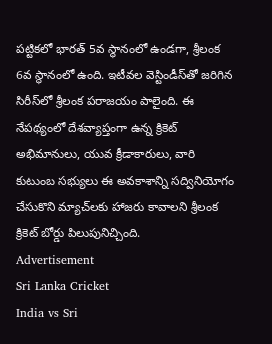పట్టికలో భారత్ 5వ స్థానంలో ఉండగా, శ్రీలంక 6వ స్థానంలో ఉంది. ఇటీవల వెస్టిండీస్‌తో జరిగిన సిరీస్‌లో శ్రీలంక పరాజయం పాలైంది. ఈ నేపథ్యంలో దేశవ్యాప్తంగా ఉన్న క్రికెట్ అభిమానులు, యువ క్రీడాకారులు, వారి కుటుంబ సభ్యులు ఈ అవకాశాన్ని సద్వినియోగం చేసుకొని మ్యాచ్‌లకు హాజరు కావాలని శ్రీలంక క్రికెట్ బోర్డు పిలుపునిచ్చింది.
Advertisement
Sri Lanka Cricket
India vs Sri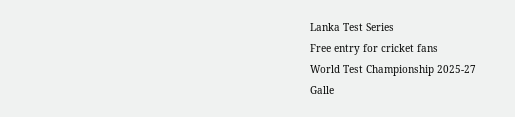Lanka Test Series
Free entry for cricket fans
World Test Championship 2025-27
Galle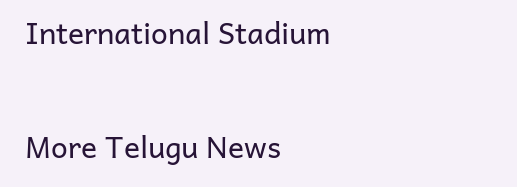International Stadium

More Telugu News